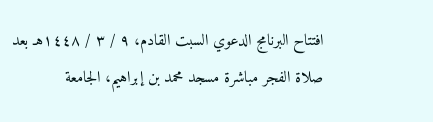افتتاح البرنامج الدعوي السبت القادم، ٩ / ٣ / ١٤٤٨هـ بعد صلاة الفجر مباشرة مسجد محمد بن إبراهيم، الجامعة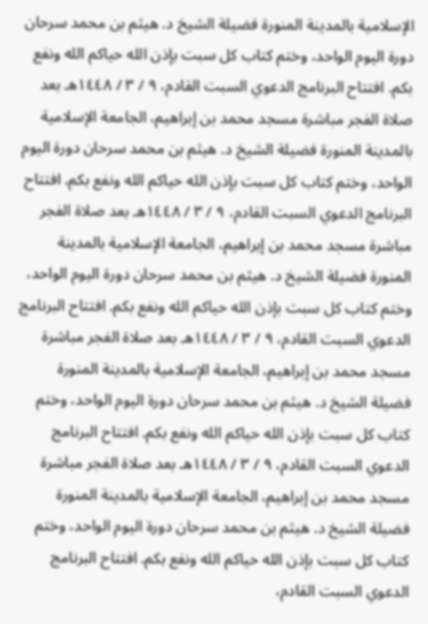الإسلامية بالمدينة المنورة فضيلة الشيخ د. هيثم بن محمد سرحان دورة اليوم الواحد، وختم كتاب كل سبت بإذن الله حياكم الله ونفع بكم. افتتاح البرنامج الدعوي السبت القادم، ٩ / ٣ / ١٤٤٨هـ بعد صلاة الفجر مباشرة مسجد محمد بن إبراهيم، الجامعة الإسلامية بالمدينة المنورة فضيلة الشيخ د. هيثم بن محمد سرحان دورة اليوم الواحد، وختم كتاب كل سبت بإذن الله حياكم الله ونفع بكم. افتتاح البرنامج الدعوي السبت القادم، ٩ / ٣ / ١٤٤٨هـ بعد صلاة الفجر مباشرة مسجد محمد بن إبراهيم، الجامعة الإسلامية بالمدينة المنورة فضيلة الشيخ د. هيثم بن محمد سرحان دورة اليوم الواحد، وختم كتاب كل سبت بإذن الله حياكم الله ونفع بكم. افتتاح البرنامج الدعوي السبت القادم، ٩ / ٣ / ١٤٤٨هـ بعد صلاة الفجر مباشرة مسجد محمد بن إبراهيم، الجامعة الإسلامية بالمدينة المنورة فضيلة الشيخ د. هيثم بن محمد سرحان دورة اليوم الواحد، وختم كتاب كل سبت بإذن الله حياكم الله ونفع بكم. افتتاح البرنامج الدعوي السبت القادم، ٩ / ٣ / ١٤٤٨هـ بعد صلاة الفجر مباشرة مسجد محمد بن إبراهيم، الجامعة الإسلامية بالمدينة المنورة فضيلة الشيخ د. هيثم بن محمد سرحان دورة اليوم الواحد، وختم كتاب كل سبت بإذن الله حياكم الله ونفع بكم. افتتاح البرنامج الدعوي السبت القادم،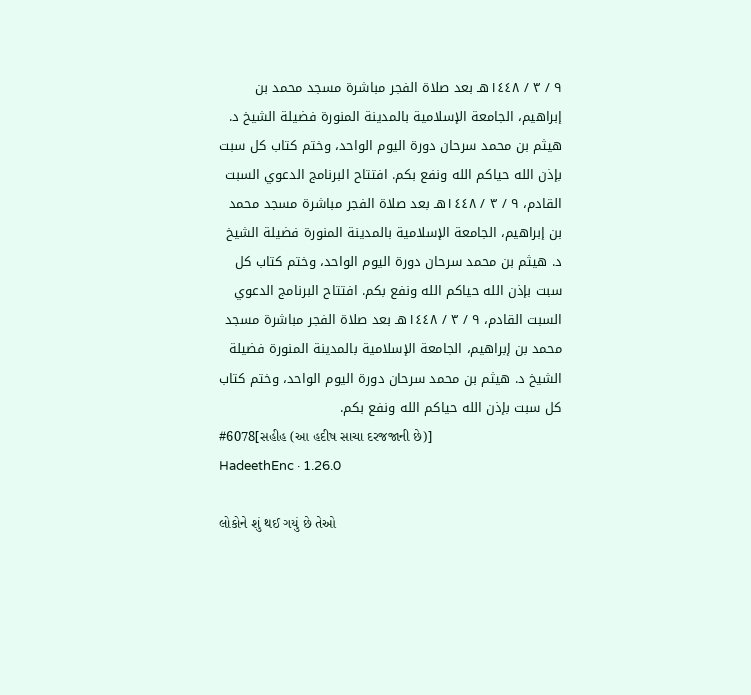٩ / ٣ / ١٤٤٨هـ بعد صلاة الفجر مباشرة مسجد محمد بن إبراهيم، الجامعة الإسلامية بالمدينة المنورة فضيلة الشيخ د. هيثم بن محمد سرحان دورة اليوم الواحد، وختم كتاب كل سبت بإذن الله حياكم الله ونفع بكم. افتتاح البرنامج الدعوي السبت القادم، ٩ / ٣ / ١٤٤٨هـ بعد صلاة الفجر مباشرة مسجد محمد بن إبراهيم، الجامعة الإسلامية بالمدينة المنورة فضيلة الشيخ د. هيثم بن محمد سرحان دورة اليوم الواحد، وختم كتاب كل سبت بإذن الله حياكم الله ونفع بكم. افتتاح البرنامج الدعوي السبت القادم، ٩ / ٣ / ١٤٤٨هـ بعد صلاة الفجر مباشرة مسجد محمد بن إبراهيم، الجامعة الإسلامية بالمدينة المنورة فضيلة الشيخ د. هيثم بن محمد سرحان دورة اليوم الواحد، وختم كتاب كل سبت بإذن الله حياكم الله ونفع بكم.
#6078[સહીહ (આ હદીષ સાચા દરજજાની છે)]
HadeethEnc · 1.26.0

લોકોને શું થઈ ગયું છે તેઓ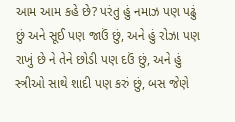આમ આમ કહે છે? પરંતુ હું નમાઝ પણ પઢું છું અને સૂઈ પણ જાઉં છું, અને હું રોઝા પણ રાખું છે ને તેને છોડી પણ દઉં છું, અને હું સ્ત્રીઓ સાથે શાદી પણ કરું છું, બસ જેણે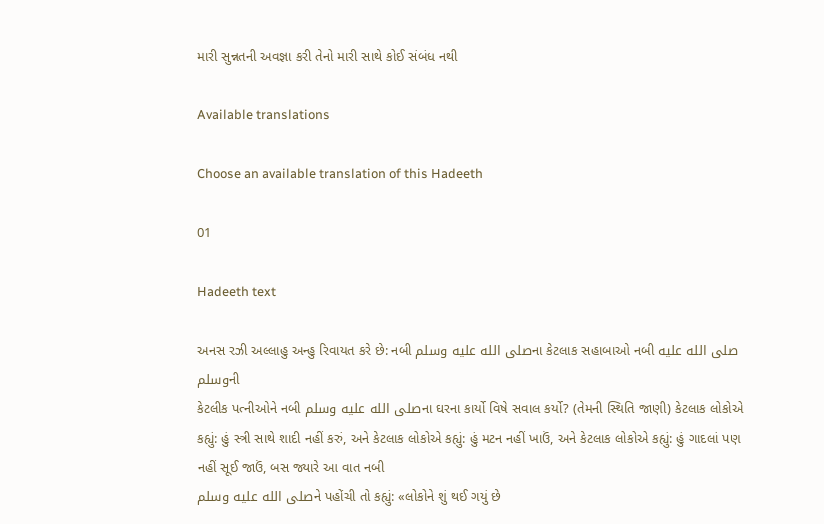મારી સુન્નતની અવજ્ઞા કરી તેનો મારી સાથે કોઈ સંબંધ નથી

Available translations

Choose an available translation of this Hadeeth

01

Hadeeth text

અનસ રઝી અલ્લાહુ અન્હુ રિવાયત કરે છે: નબી صلى الله عليه وسلمના કેટલાક સહાબાઓ નબી صلى الله عليه وسلمની
કેટલીક પત્નીઓને નબી صلى الله عليه وسلمના ઘરના કાર્યો વિષે સવાલ કર્યો? (તેમની સ્થિતિ જાણી) કેટલાક લોકોએ કહ્યું: હું સ્ત્રી સાથે શાદી નહીં કરું, અને કેટલાક લોકોએ કહ્યું: હું મટન નહીં ખાઉં, અને કેટલાક લોકોએ કહ્યું: હું ગાદલાં પણ નહીં સૂઈ જાઉં, બસ જ્યારે આ વાત નબી
صلى الله عليه وسلمને પહોંચી તો કહ્યું: «લોકોને શું થઈ ગયું છે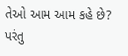તેઓ આમ આમ કહે છે? પરંતુ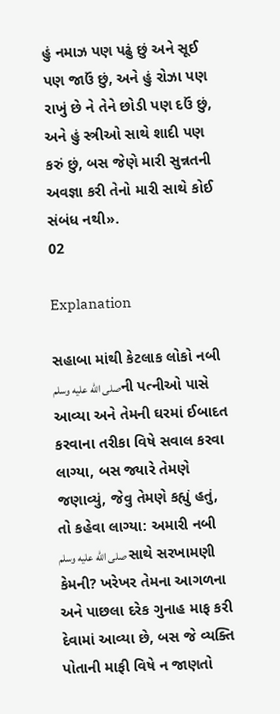હું નમાઝ પણ પઢું છું અને સૂઈ પણ જાઉં છું, અને હું રોઝા પણ રાખું છે ને તેને છોડી પણ દઉં છું, અને હું સ્ત્રીઓ સાથે શાદી પણ કરું છું, બસ જેણે મારી સુન્નતની અવજ્ઞા કરી તેનો મારી સાથે કોઈ સંબંધ નથી».
02

Explanation

સહાબા માંથી કેટલાક લોકો નબી صلى الله عليه وسلمની પત્નીઓ પાસે આવ્યા અને તેમની ઘરમાં ઈબાદત કરવાના તરીકા વિષે સવાલ કરવા લાગ્યા, બસ જ્યારે તેમણે જણાવ્યું, જેવુ તેમણે કહ્યું હતું, તો કહેવા લાગ્યા: અમારી નબી صلى الله عليه وسلم સાથે સરખામણી કેમની? ખરેખર તેમના આગળના અને પાછલા દરેક ગુનાહ માફ કરી દેવામાં આવ્યા છે, બસ જે વ્યક્તિ પોતાની માફી વિષે ન જાણતો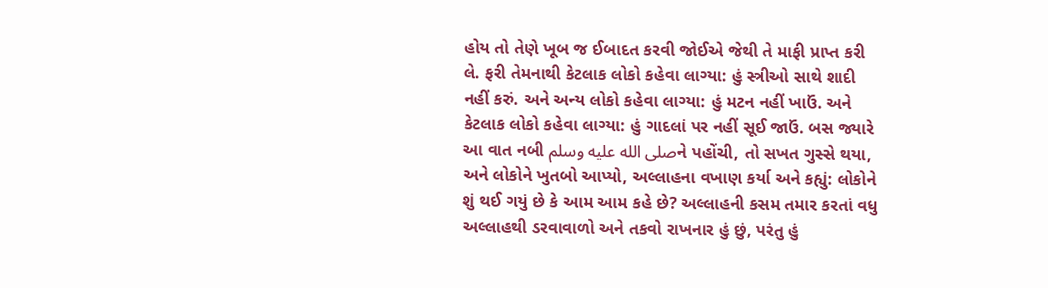હોય તો તેણે ખૂબ જ ઈબાદત કરવી જોઈએ જેથી તે માફી પ્રાપ્ત કરી લે. ફરી તેમનાથી કેટલાક લોકો કહેવા લાગ્યા: હું સ્ત્રીઓ સાથે શાદી નહીં કરું. અને અન્ય લોકો કહેવા લાગ્યા: હું મટન નહીં ખાઉં. અને કેટલાક લોકો કહેવા લાગ્યા: હું ગાદલાં પર નહીં સૂઈ જાઉં. બસ જ્યારે આ વાત નબી صلى الله عليه وسلمને પહોંચી, તો સખત ગુસ્સે થયા, અને લોકોને ખુતબો આપ્યો, અલ્લાહના વખાણ કર્યા અને કહ્યું: લોકોને શું થઈ ગયું છે કે આમ આમ કહે છે? અલ્લાહની કસમ તમાર કરતાં વધુ અલ્લાહથી ડરવાવાળો અને તકવો રાખનાર હું છું, પરંતુ હું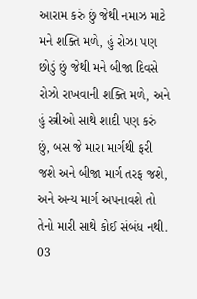આરામ કરું છું જેથી નમાઝ માટે મને શક્તિ મળે, હું રોઝા પણ છોડું છું જેથી મને બીજા દિવસે રોઝો રાખવાની શક્તિ મળે, અને હું સ્ત્રીઓ સાથે શાદી પણ કરું છું, બસ જે મારા માર્ગથી ફરી જશે અને બીજા માર્ગ તરફ જશે, અને અન્ય માર્ગ અપનાવશે તો તેનો મારી સાથે કોઈ સંબંધ નથી.
03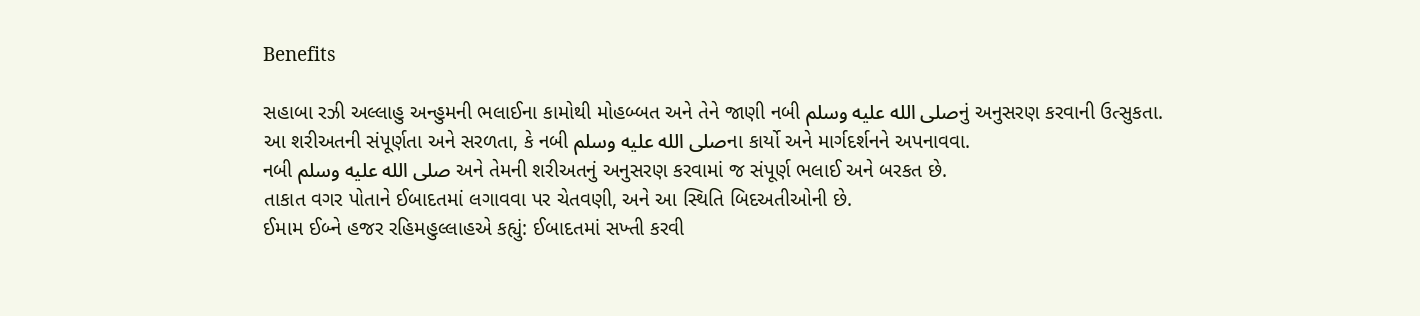Benefits

સહાબા રઝી અલ્લાહુ અન્હુમની ભલાઈના કામોથી મોહબ્બત અને તેને જાણી નબી صلى الله عليه وسلمનું અનુસરણ કરવાની ઉત્સુકતા.
આ શરીઅતની સંપૂર્ણતા અને સરળતા, કે નબી صلى الله عليه وسلمના કાર્યો અને માર્ગદર્શનને અપનાવવા.
નબી صلى الله عليه وسلم અને તેમની શરીઅતનું અનુસરણ કરવામાં જ સંપૂર્ણ ભલાઈ અને બરકત છે.
તાકાત વગર પોતાને ઈબાદતમાં લગાવવા પર ચેતવણી, અને આ સ્થિતિ બિદઅતીઓની છે.
ઈમામ ઈબ્ને હજર રહિમહુલ્લાહએ કહ્યું: ઈબાદતમાં સખ્તી કરવી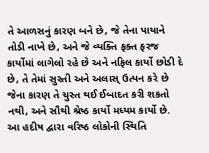તે આળસનું કારણ બને છે, જે તેના પાયાને તોડી નાખે છે, અને જે વ્યક્તિ ફક્ત ફરજ કાર્યોમાં લાગેલો રહે છે અને નફિલ કાર્યો છોડી દે છે, તે તેમાં સુસ્તી અને અલાસ્ ઉત્પન કરે છે જેના કારણ તે ચુસ્ત થઈ ઈબાદત કરી શકતો નથી, અને સૌથી શ્રેષ્ઠ કાર્યો મધ્યમ કાર્યો છે.
આ હદીષ દ્વારા વરિષ્ઠ લોકોની સ્થિતિ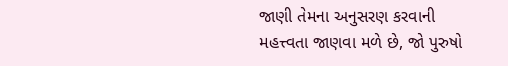જાણી તેમના અનુસરણ કરવાની મહત્ત્વતા જાણવા મળે છે, જો પુરુષો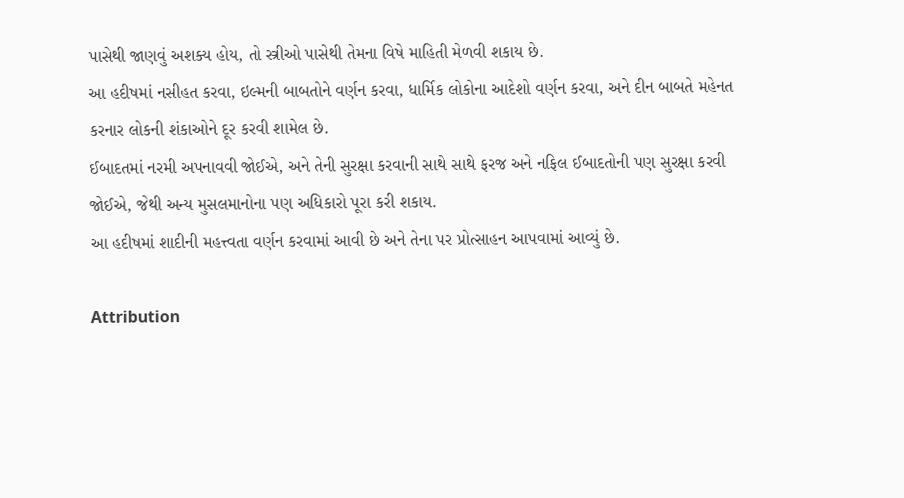પાસેથી જાણવું અશક્ય હોય, તો સ્ત્રીઓ પાસેથી તેમના વિષે માહિતી મેળવી શકાય છે.
આ હદીષમાં નસીહત કરવા, ઇલ્મની બાબતોને વર્ણન કરવા, ધાર્મિક લોકોના આદેશો વર્ણન કરવા, અને દીન બાબતે મહેનત કરનાર લોકની શંકાઓને દૂર કરવી શામેલ છે.
ઈબાદતમાં નરમી અપનાવવી જોઈએ, અને તેની સુરક્ષા કરવાની સાથે સાથે ફરજ અને નફિલ ઈબાદતોની પણ સુરક્ષા કરવી જોઈએ, જેથી અન્ય મુસલમાનોના પણ અધિકારો પૂરા કરી શકાય.
આ હદીષમાં શાદીની મહત્ત્વતા વર્ણન કરવામાં આવી છે અને તેના પર પ્રોત્સાહન આપવામાં આવ્યું છે.

Attribution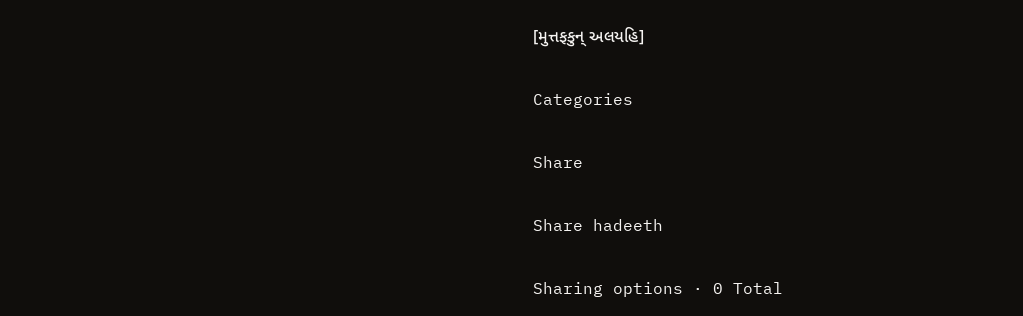[મુત્તફકુન્ અલયહિ]

Categories

Share

Share hadeeth

Sharing options · 0 Total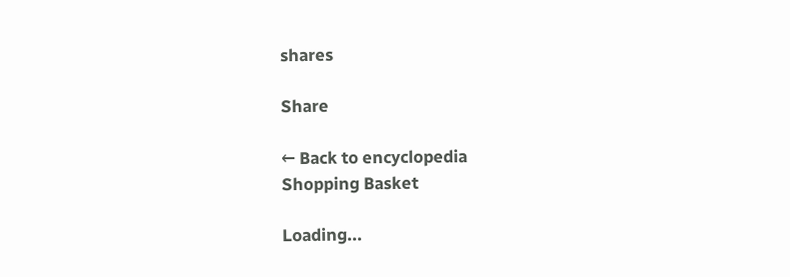shares

Share

← Back to encyclopedia
Shopping Basket

Loading...